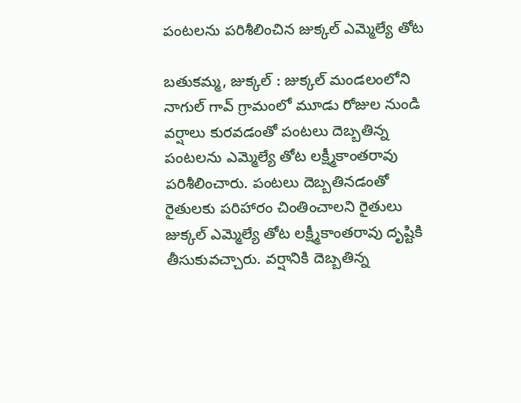పంటలను పరిశీలించిన జుక్కల్ ఎమ్మెల్యే తోట

బతుకమ్మ, జుక్కల్ : జుక్కల్ మండలంలోని నాగుల్ గావ్ గ్రామంలో మూడు రోజుల నుండి వర్షాలు కురవడంతో పంటలు దెబ్బతిన్న పంటలను ఎమ్మెల్యే తోట లక్ష్మీకాంతరావు పరిశీలించారు. పంటలు దెబ్బతినడంతో రైతులకు పరిహారం చింతించాలని రైతులు జుక్కల్ ఎమ్మెల్యే తోట లక్ష్మీకాంతరావు దృష్టికి తీసుకువచ్చారు. వర్షానికి దెబ్బతిన్న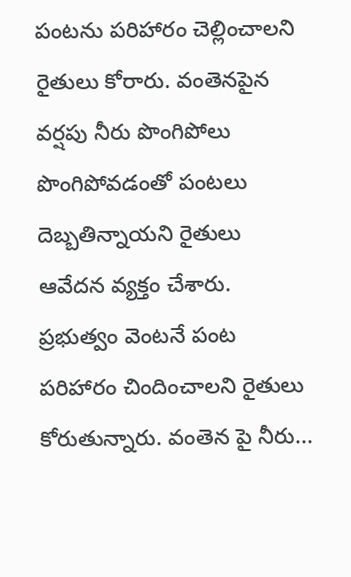పంటను పరిహారం చెల్లించాలని రైతులు కోరారు. వంతెనపైన వర్షపు నీరు పొంగిపోలు పొంగిపోవడంతో పంటలు దెబ్బతిన్నాయని రైతులు ఆవేదన వ్యక్తం చేశారు. ప్రభుత్వం వెంటనే పంట పరిహారం చిందించాలని రైతులు కోరుతున్నారు. వంతెన పై నీరు...